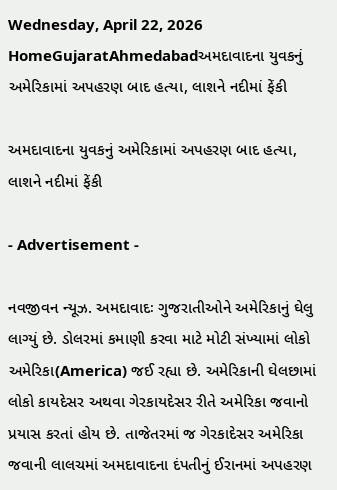Wednesday, April 22, 2026
HomeGujaratAhmedabadઅમદાવાદના યુવકનું અમેરિકામાં અપહરણ બાદ હત્યા, લાશને નદીમાં ફેંકી

અમદાવાદના યુવકનું અમેરિકામાં અપહરણ બાદ હત્યા, લાશને નદીમાં ફેંકી

- Advertisement -

નવજીવન ન્યૂઝ. અમદાવાદઃ ગુજરાતીઓને અમેરિકાનું ઘેલુ લાગ્યું છે. ડોલરમાં કમાણી કરવા માટે મોટી સંખ્યામાં લોકો અમેરિકા(America) જઈ રહ્યા છે. અમેરિકાની ઘેલછામાં લોકો કાયદેસર અથવા ગેરકાયદેસર રીતે અમેરિકા જવાનો પ્રયાસ કરતાં હોય છે. તાજેતરમાં જ ગેરકાદેસર અમેરિકા જવાની લાલચમાં અમદાવાદના દંપતીનું ઈરાનમાં અપહરણ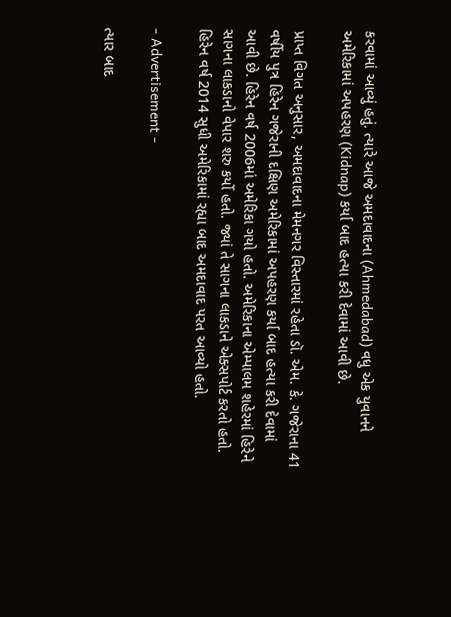કરવામાં આવ્યું હતું. ત્યારે આજે અમદાવાદના (Ahmedabad) વધુ એક યુવાનને અમેરિકામાં અપહરણ (Kidnap) કર્યા બાદ હત્યા કરી દેવામાં આવી છે.

પ્રાપ્ત વિગત અનુસાર, અમદાવાદના મેમનગર વિસ્તારમાં રહેતા ડૉ. એમ. કે. ગજેરાના 41 વર્ષીય પુત્ર હિરેન ગજેરાની દક્ષિણ અમેરિકામાં અપહરણ કર્યા બાદ હત્યા કરી દેવામાં આવી છે. હિરેન વર્ષ 2006માં અમેરિકા ગયો હતો. અમેરિકાના એમ્પાલમ શહેરમાં હિરેને સાગના લાકડાનો વેપાર શરુ કર્યો હતો. જ્યાં તે સાગના લાકડાને એક્સપોર્ટ કરતો હતો. હિરેન વર્ષ 2014 સુધી અમેરિકામાં રહ્યા બાદ અમદાવાદ પરત આવ્યો હતો.

- Advertisement -

ત્યાર બાદ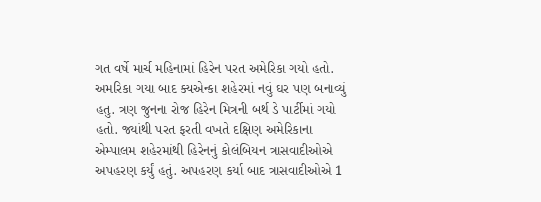ગત વર્ષે માર્ચ મહિનામાં હિરેન પરત અમેરિકા ગયો હતો. અમરિકા ગયા બાદ ક્યએન્કા શહેરમાં નવું ઘર પણ બનાવ્યું હતુ. ત્રણ જુનના રોજ હિરેન મિત્રની બર્થ ડે પાર્ટીમાં ગયો હતો. જ્યાંથી પરત ફરતી વખતે દક્ષિણ અમેરિકાના એમ્પાલમ શહેરમાંથી હિરેનનું કોલંબિયન ત્રાસવાદીઓએ અપહરણ કર્યું હતું. અપહરણ કર્યા બાદ ત્રાસવાદીઓએ 1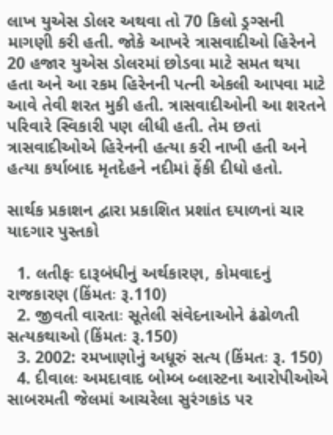લાખ યુએસ ડોલર અથવા તો 70 કિલો ડ્રગ્સની માગણી કરી હતી. જોકે આખરે ત્રાસવાદીઓ હિરેનને 20 હજાર યુએસ ડોલરમાં છોડવા માટે સમત થયા હતા અને આ રકમ હિરેનની પત્ની એકલી આપવા માટે આવે તેવી શરત મુકી હતી. ત્રાસવાદીઓની આ શરતને પરિવારે સ્વિકારી પણ લીધી હતી. તેમ છતાં ત્રાસવાદીઓએ હિરેનની હત્યા કરી નાખી હતી અને હત્યા કર્યાબાદ મૃતદેહને નદીમાં ફેંકી દીધો હતો.

સાર્થક પ્રકાશન દ્વારા પ્રકાશિત પ્રશાંત દયાળનાં ચાર યાદગાર પુસ્તકો

  1. લતીફઃ દારૂબંધીનું અર્થકારણ, કોમવાદનું રાજકારણ (કિંમતઃ રૂ.110)
  2. જીવતી વારતાઃ સૂતેલી સંવેદનાઓને ઢંઢોળતી સત્યકથાઓ (કિંમતઃ રૂ.150)
  3. 2002: રમખાણોનું અધૂરું સત્ય (કિંમતઃ રૂ. 150)
  4. દીવાલઃ અમદાવાદ બોમ્બ બ્લાસ્ટના આરોપીઓએ સાબરમતી જેલમાં આચરેલા સુરંગકાંડ પર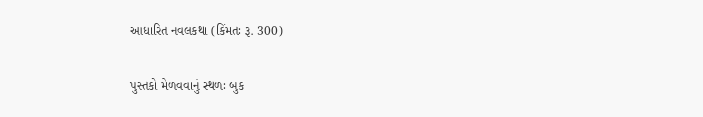આધારિત નવલકથા (કિંમતઃ રૂ. 300)

પુસ્તકો મેળવવાનું સ્થળઃ બુક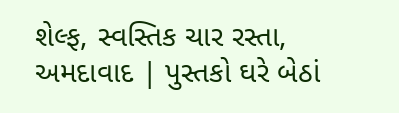શેલ્ફ, સ્વસ્તિક ચાર રસ્તા, અમદાવાદ | પુસ્તકો ઘરે બેઠાં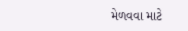મેળવવા માટે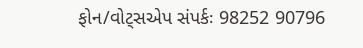ફોન/વોટ્સએપ સંપર્કઃ 98252 90796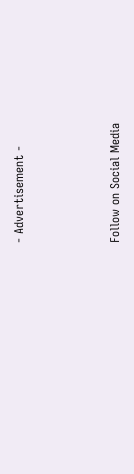- Advertisement -



Follow on Social Media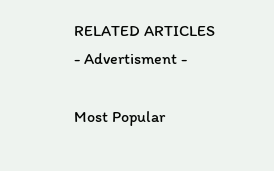RELATED ARTICLES
- Advertisment -

Most Popular